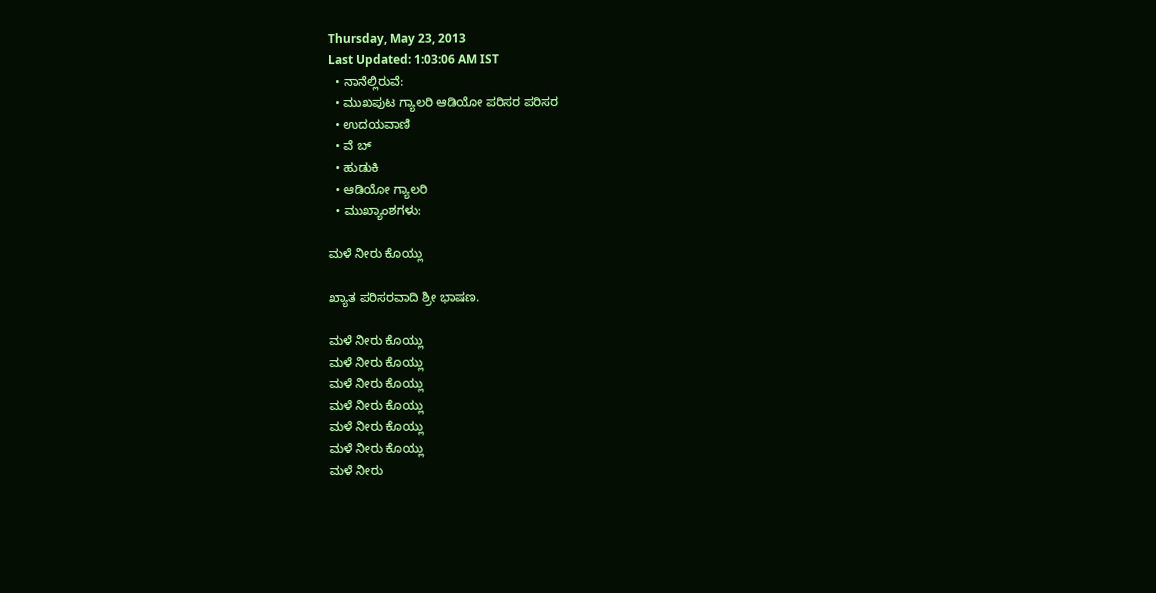Thursday, May 23, 2013
Last Updated: 1:03:06 AM IST
  • ನಾನೆಲ್ಲಿರುವೆ:
  • ಮುಖಪುಟ ಗ್ಯಾಲರಿ ಆಡಿಯೋ ಪರಿಸರ ಪರಿಸರ
  • ಉದಯವಾಣಿ
  • ವೆ ಬ್
  • ಹುಡುಕಿ
  • ಆಡಿಯೋ ಗ್ಯಾಲರಿ
  • ಮುಖ್ಯಾಂಶಗಳು:

ಮಳೆ ನೀರು ಕೊಯ್ಲು

ಖ್ಯಾತ ಪರಿಸರವಾದಿ ಶ್ರೀ ಭಾಷಣ.

ಮಳೆ ನೀರು ಕೊಯ್ಲು
ಮಳೆ ನೀರು ಕೊಯ್ಲು
ಮಳೆ ನೀರು ಕೊಯ್ಲು
ಮಳೆ ನೀರು ಕೊಯ್ಲು
ಮಳೆ ನೀರು ಕೊಯ್ಲು
ಮಳೆ ನೀರು ಕೊಯ್ಲು
ಮಳೆ ನೀರು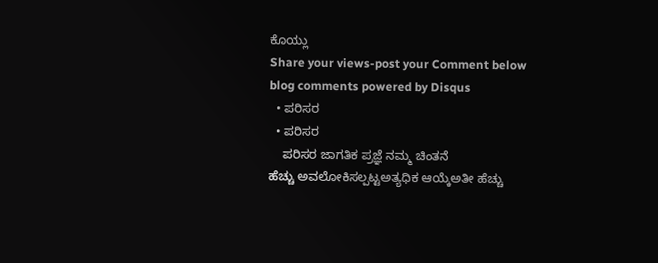ಕೊಯ್ಲು
Share your views-post your Comment below
blog comments powered by Disqus
  • ಪರಿಸರ
  • ಪರಿಸರ
    ಪರಿಸರ ಜಾಗತಿಕ ಪ್ರಜ್ಞೆ ನಮ್ಮ ಚಿಂತನೆ
ಹೆಚ್ಚು ಅವಲೋಕಿಸಲ್ಪಟ್ಟಅತ್ಯಧಿಕ ಆಯ್ಕೆಅತೀ ಹೆಚ್ಚು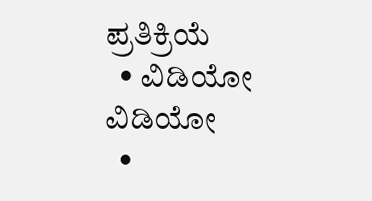ಪ್ರತಿಕ್ರಿಯೆ
  • ವಿಡಿಯೋ ವಿಡಿಯೋ
  •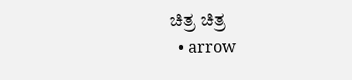ಚಿತ್ರ ಚಿತ್ರ
  • arrow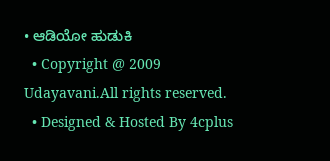• ಆಡಿಯೋ ಹುಡುಕಿ
  • Copyright @ 2009 Udayavani.All rights reserved.
  • Designed & Hosted By 4cplus